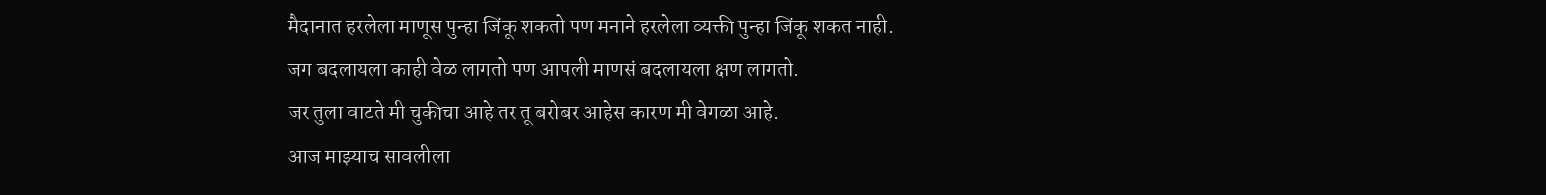मैदानात हरलेला माणूस पुन्हा जिंकू शकतो पण मनाने हरलेला व्यक्ती पुन्हा जिंकू शकत नाही.
जग बदलायला काही वेळ लागतो पण आपली माणसं बदलायला क्षण लागतो.
जर तुला वाटते मी चुकीचा आहे तर तू बरोबर आहेस कारण मी वेगळा आहे.
आज माझ्याच सावलीला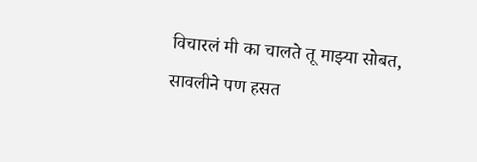विचारलं मी का चालते तू माझ्या सोबत, सावलीने पण हसत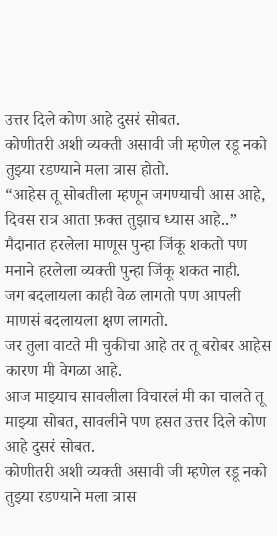उत्तर दिले कोण आहे दुसरं सोबत.
कोणीतरी अशी व्यक्ती असावी जी म्हणेल रडू नको तुझ्या रडण्याने मला त्रास होतो.
“आहेस तू सोबतीला म्हणून जगण्याची आस आहे, दिवस रात्र आता फ़क्त तुझाच ध्यास आहे..”
मैदानात हरलेला माणूस पुन्हा जिंकू शकतो पण मनाने हरलेला व्यक्ती पुन्हा जिंकू शकत नाही.
जग बदलायला काही वेळ लागतो पण आपली माणसं बदलायला क्षण लागतो.
जर तुला वाटते मी चुकीचा आहे तर तू बरोबर आहेस कारण मी वेगळा आहे.
आज माझ्याच सावलीला विचारलं मी का चालते तू माझ्या सोबत, सावलीने पण हसत उत्तर दिले कोण आहे दुसरं सोबत.
कोणीतरी अशी व्यक्ती असावी जी म्हणेल रडू नको तुझ्या रडण्याने मला त्रास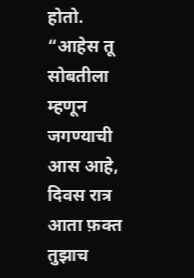होतो.
“आहेस तू सोबतीला म्हणून जगण्याची आस आहे, दिवस रात्र आता फ़क्त तुझाच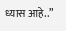ध्यास आहे..”